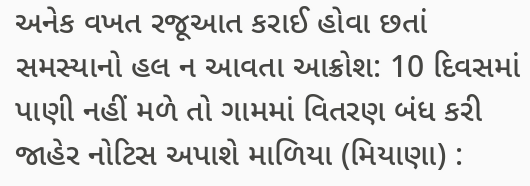અનેક વખત રજૂઆત કરાઈ હોવા છતાં સમસ્યાનો હલ ન આવતા આક્રોશ: 10 દિવસમાં પાણી નહીં મળે તો ગામમાં વિતરણ બંધ કરી જાહેર નોટિસ અપાશે માળિયા (મિયાણા) :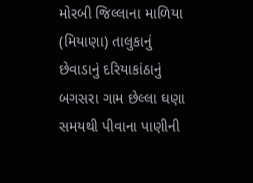મોરબી જિલ્લાના માળિયા (મિયાણા) તાલુકાનું છેવાડાનું દરિયાકાંઠાનું બગસરા ગામ છેલ્લા ઘણા સમયથી પીવાના પાણીની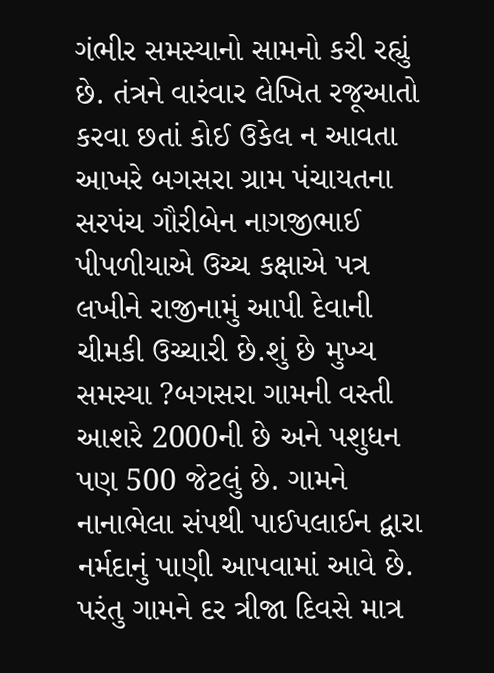ગંભીર સમસ્યાનો સામનો કરી રહ્યું છે. તંત્રને વારંવાર લેખિત રજૂઆતો કરવા છતાં કોઈ ઉકેલ ન આવતા આખરે બગસરા ગ્રામ પંચાયતના સરપંચ ગૌરીબેન નાગજીભાઈ પીપળીયાએ ઉચ્ચ કક્ષાએ પત્ર લખીને રાજીનામું આપી દેવાની ચીમકી ઉચ્ચારી છે.શું છે મુખ્ય સમસ્યા ?બગસરા ગામની વસ્તી આશરે 2000ની છે અને પશુધન પણ 500 જેટલું છે. ગામને નાનાભેલા સંપથી પાઈપલાઈન દ્વારા નર્મદાનું પાણી આપવામાં આવે છે. પરંતુ ગામને દર ત્રીજા દિવસે માત્ર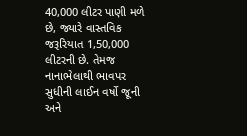40,000 લીટર પાણી મળે છે, જ્યારે વાસ્તવિક જરૂરિયાત 1,50,000 લીટરની છે. તેમજ નાનાભેલાથી ભાવપર સુધીની લાઈન વર્ષો જૂની અને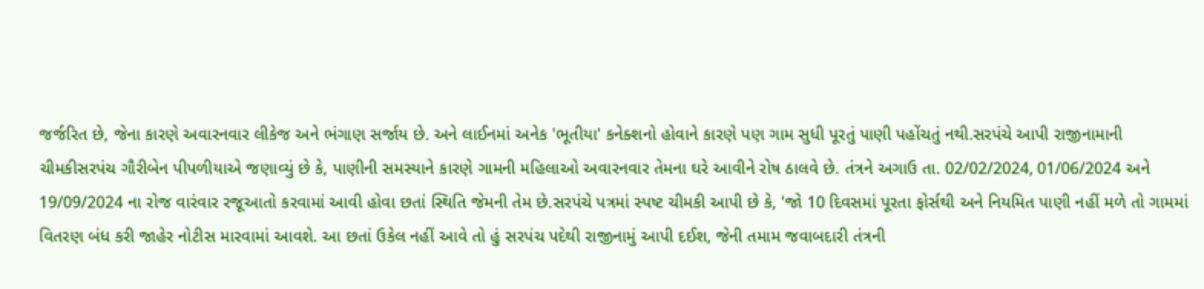જર્જરિત છે, જેના કારણે અવારનવાર લીકેજ અને ભંગાણ સર્જાય છે. અને લાઈનમાં અનેક 'ભૂતીયા' કનેક્શનો હોવાને કારણે પણ ગામ સુધી પૂરતું પાણી પહોંચતું નથી.સરપંચે આપી રાજીનામાની ચીમકીસરપંચ ગૌરીબેન પીપળીયાએ જણાવ્યું છે કે, પાણીની સમસ્યાને કારણે ગામની મહિલાઓ અવારનવાર તેમના ઘરે આવીને રોષ ઠાલવે છે. તંત્રને અગાઉ તા. 02/02/2024, 01/06/2024 અને 19/09/2024 ના રોજ વારંવાર રજૂઆતો કરવામાં આવી હોવા છતાં સ્થિતિ જેમની તેમ છે.સરપંચે પત્રમાં સ્પષ્ટ ચીમકી આપી છે કે, 'જો 10 દિવસમાં પૂરતા ફોર્સથી અને નિયમિત પાણી નહીં મળે તો ગામમાં વિતરણ બંધ કરી જાહેર નોટીસ મારવામાં આવશે. આ છતાં ઉકેલ નહીં આવે તો હું સરપંચ પદેથી રાજીનામું આપી દઈશ, જેની તમામ જવાબદારી તંત્રની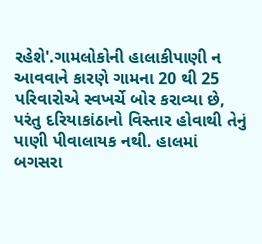રહેશે'.ગામલોકોની હાલાકીપાણી ન આવવાને કારણે ગામના 20 થી 25 પરિવારોએ સ્વખર્ચે બોર કરાવ્યા છે, પરંતુ દરિયાકાંઠાનો વિસ્તાર હોવાથી તેનું પાણી પીવાલાયક નથી. હાલમાં બગસરા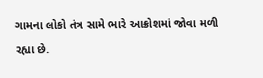ગામના લોકો તંત્ર સામે ભારે આક્રોશમાં જોવા મળી રહ્યા છે.